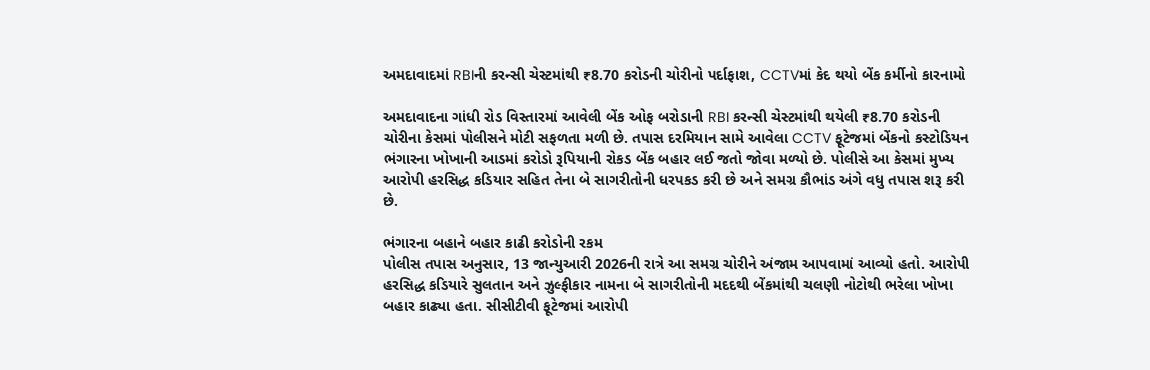અમદાવાદમાં RBIની કરન્સી ચેસ્ટમાંથી ₹8.70 કરોડની ચોરીનો પર્દાફાશ, CCTVમાં કેદ થયો બેંક કર્મીનો કારનામો

અમદાવાદના ગાંધી રોડ વિસ્તારમાં આવેલી બેંક ઓફ બરોડાની RBI કરન્સી ચેસ્ટમાંથી થયેલી ₹8.70 કરોડની ચોરીના કેસમાં પોલીસને મોટી સફળતા મળી છે. તપાસ દરમિયાન સામે આવેલા CCTV ફૂટેજમાં બેંકનો કસ્ટોડિયન ભંગારના ખોખાની આડમાં કરોડો રૂપિયાની રોકડ બેંક બહાર લઈ જતો જોવા મળ્યો છે. પોલીસે આ કેસમાં મુખ્ય આરોપી હરસિદ્ધ કડિયાર સહિત તેના બે સાગરીતોની ધરપકડ કરી છે અને સમગ્ર કૌભાંડ અંગે વધુ તપાસ શરૂ કરી છે.

ભંગારના બહાને બહાર કાઢી કરોડોની રકમ
પોલીસ તપાસ અનુસાર, 13 જાન્યુઆરી 2026ની રાત્રે આ સમગ્ર ચોરીને અંજામ આપવામાં આવ્યો હતો. આરોપી હરસિદ્ધ કડિયારે સુલતાન અને ઝુલ્ફીકાર નામના બે સાગરીતોની મદદથી બેંકમાંથી ચલણી નોટોથી ભરેલા ખોખા બહાર કાઢ્યા હતા. સીસીટીવી ફૂટેજમાં આરોપી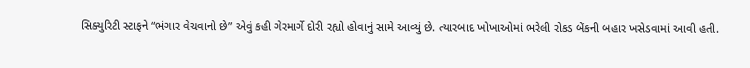સિક્યુરિટી સ્ટાફને “ભંગાર વેચવાનો છે” એવું કહી ગેરમાર્ગે દોરી રહ્યો હોવાનું સામે આવ્યું છે. ત્યારબાદ ખોખાઓમાં ભરેલી રોકડ બેંકની બહાર ખસેડવામાં આવી હતી.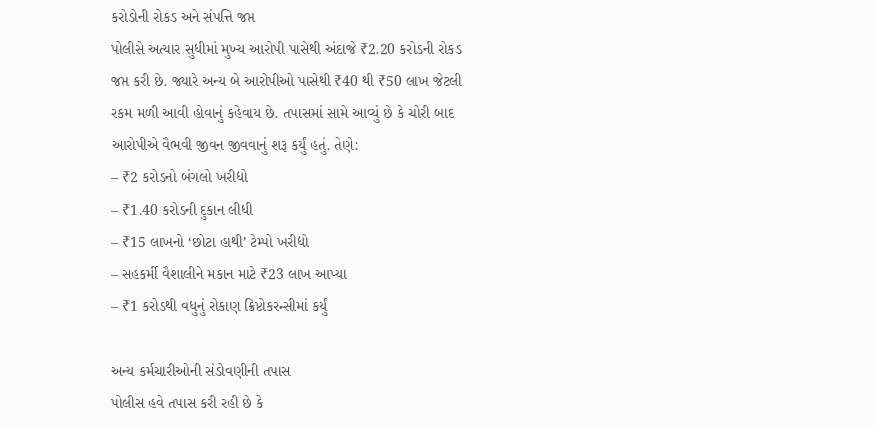કરોડોની રોકડ અને સંપત્તિ જપ્ત
પોલીસે અત્યાર સુધીમાં મુખ્ય આરોપી પાસેથી અંદાજે ₹2.20 કરોડની રોકડ જપ્ત કરી છે. જ્યારે અન્ય બે આરોપીઓ પાસેથી ₹40 થી ₹50 લાખ જેટલી રકમ મળી આવી હોવાનું કહેવાય છે. તપાસમાં સામે આવ્યું છે કે ચોરી બાદ આરોપીએ વૈભવી જીવન જીવવાનું શરૂ કર્યું હતું. તેણે:
– ₹2 કરોડનો બંગલો ખરીદ્યો
– ₹1.40 કરોડની દુકાન લીધી
– ₹15 લાખનો ‘છોટા હાથી’ ટેમ્પો ખરીદ્યો
– સહકર્મી વૈશાલીને મકાન માટે ₹23 લાખ આપ્યા
– ₹1 કરોડથી વધુનું રોકાણ ક્રિપ્ટોકરન્સીમાં કર્યું

અન્ય કર્મચારીઓની સંડોવણીની તપાસ
પોલીસ હવે તપાસ કરી રહી છે કે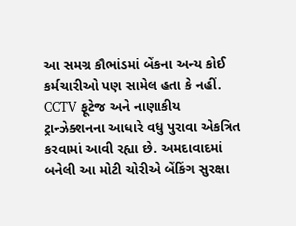આ સમગ્ર કૌભાંડમાં બેંકના અન્ય કોઈ કર્મચારીઓ પણ સામેલ હતા કે નહીં. CCTV ફૂટેજ અને નાણાકીય ટ્રાન્ઝેક્શનના આધારે વધુ પુરાવા એકત્રિત કરવામાં આવી રહ્યા છે. અમદાવાદમાં બનેલી આ મોટી ચોરીએ બેંકિંગ સુરક્ષા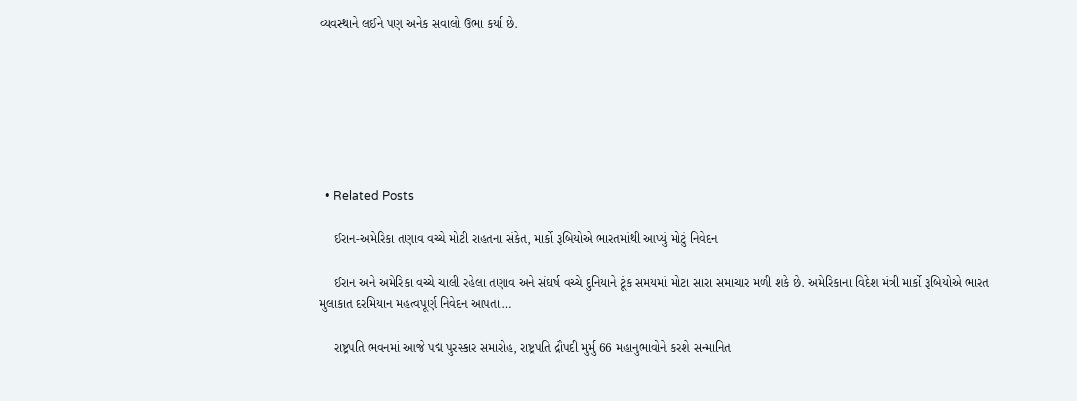વ્યવસ્થાને લઈને પણ અનેક સવાલો ઉભા કર્યા છે.







  • Related Posts

    ઈરાન-અમેરિકા તણાવ વચ્ચે મોટી રાહતના સંકેત, માર્કો રૂબિયોએ ભારતમાંથી આપ્યું મોટું નિવેદન

    ઈરાન અને અમેરિકા વચ્ચે ચાલી રહેલા તણાવ અને સંઘર્ષ વચ્ચે દુનિયાને ટૂંક સમયમાં મોટા સારા સમાચાર મળી શકે છે. અમેરિકાના વિદેશ મંત્રી માર્કો રૂબિયોએ ભારત મુલાકાત દરમિયાન મહત્વપૂર્ણ નિવેદન આપતા…

    રાષ્ટ્રપતિ ભવનમાં આજે પદ્મ પુરસ્કાર સમારોહ, રાષ્ટ્રપતિ દ્રૌપદી મુર્મુ 66 મહાનુભાવોને કરશે સન્માનિત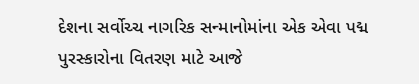દેશના સર્વોચ્ચ નાગરિક સન્માનોમાંના એક એવા પદ્મ પુરસ્કારોના વિતરણ માટે આજે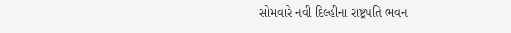સોમવારે નવી દિલ્હીના રાષ્ટ્રપતિ ભવન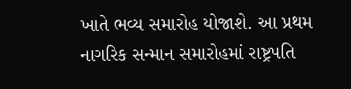ખાતે ભવ્ય સમારોહ યોજાશે. આ પ્રથમ નાગરિક સન્માન સમારોહમાં રાષ્ટ્રપતિ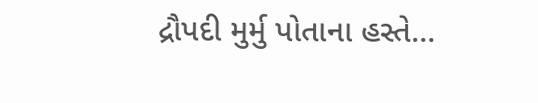દ્રૌપદી મુર્મુ પોતાના હસ્તે…